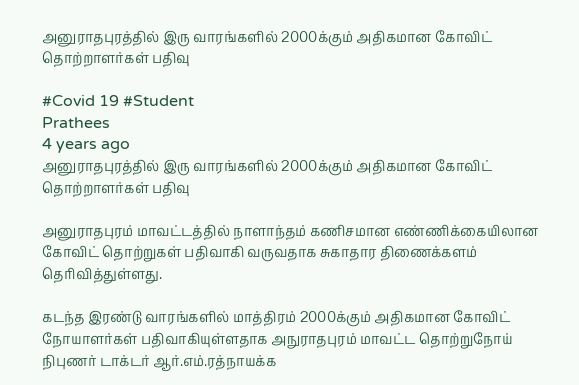அனுராதபுரத்தில் இரு வாரங்களில் 2000க்கும் அதிகமான கோவிட் தொற்றாளர்கள் பதிவு

#Covid 19 #Student
Prathees
4 years ago
அனுராதபுரத்தில் இரு வாரங்களில் 2000க்கும் அதிகமான கோவிட் தொற்றாளர்கள் பதிவு

அனுராதபுரம் மாவட்டத்தில் நாளாந்தம் கணிசமான எண்ணிக்கையிலான கோவிட் தொற்றுகள் பதிவாகி வருவதாக சுகாதார திணைக்களம் தெரிவித்துள்ளது.

கடந்த இரண்டு வாரங்களில் மாத்திரம் 2000க்கும் அதிகமான கோவிட் நோயாளர்கள் பதிவாகியுள்ளதாக அநுராதபுரம் மாவட்ட தொற்றுநோய் நிபுணர் டாக்டர் ஆர்.எம்.ரத்நாயக்க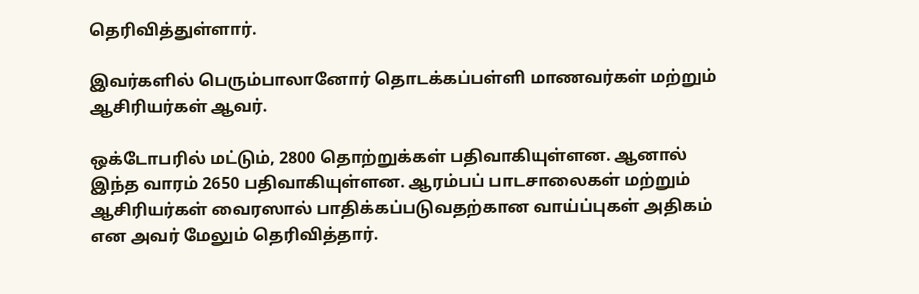தெரிவித்துள்ளார்.

இவர்களில் பெரும்பாலானோர் தொடக்கப்பள்ளி மாணவர்கள் மற்றும் ஆசிரியர்கள் ஆவர்.

ஒக்டோபரில் மட்டும், 2800 தொற்றுக்கள் பதிவாகியுள்ளன. ஆனால் இந்த வாரம் 2650 பதிவாகியுள்ளன. ஆரம்பப் பாடசாலைகள் மற்றும் ஆசிரியர்கள் வைரஸால் பாதிக்கப்படுவதற்கான வாய்ப்புகள் அதிகம் என அவர் மேலும் தெரிவித்தார்.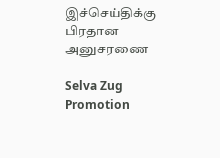இச்செய்திக்கு பிரதான அனுசரணை

Selva Zug Promotion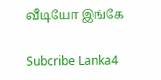வீடியோ இங்கே

Subcribe Lanka4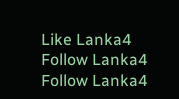Like Lanka4
Follow Lanka4
Follow Lanka4